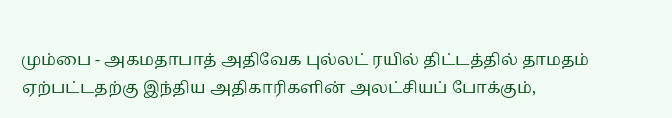மும்பை - அகமதாபாத் அதிவேக புல்லட் ரயில் திட்டத்தில் தாமதம் ஏற்பட்டதற்கு இந்திய அதிகாரிகளின் அலட்சியப் போக்கும்,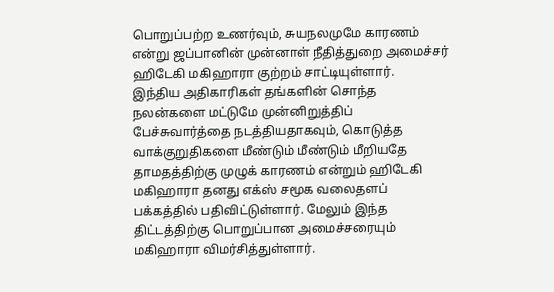பொறுப்பற்ற உணர்வும், சுயநலமுமே காரணம் என்று ஜப்பானின் முன்னாள் நீதித்துறை அமைச்சர் ஹிடேகி மகிஹாரா குற்றம் சாட்டியுள்ளார்.
இந்திய அதிகாரிகள் தங்களின் சொந்த நலன்களை மட்டுமே முன்னிறுத்திப் பேச்சுவார்த்தை நடத்தியதாகவும், கொடுத்த வாக்குறுதிகளை மீண்டும் மீண்டும் மீறியதே தாமதத்திற்கு முழுக் காரணம் என்றும் ஹிடேகி மகிஹாரா தனது எக்ஸ் சமூக வலைதளப் பக்கத்தில் பதிவிட்டுள்ளார். மேலும் இந்த திட்டத்திற்கு பொறுப்பான அமைச்சரையும் மகிஹாரா விமர்சித்துள்ளார்.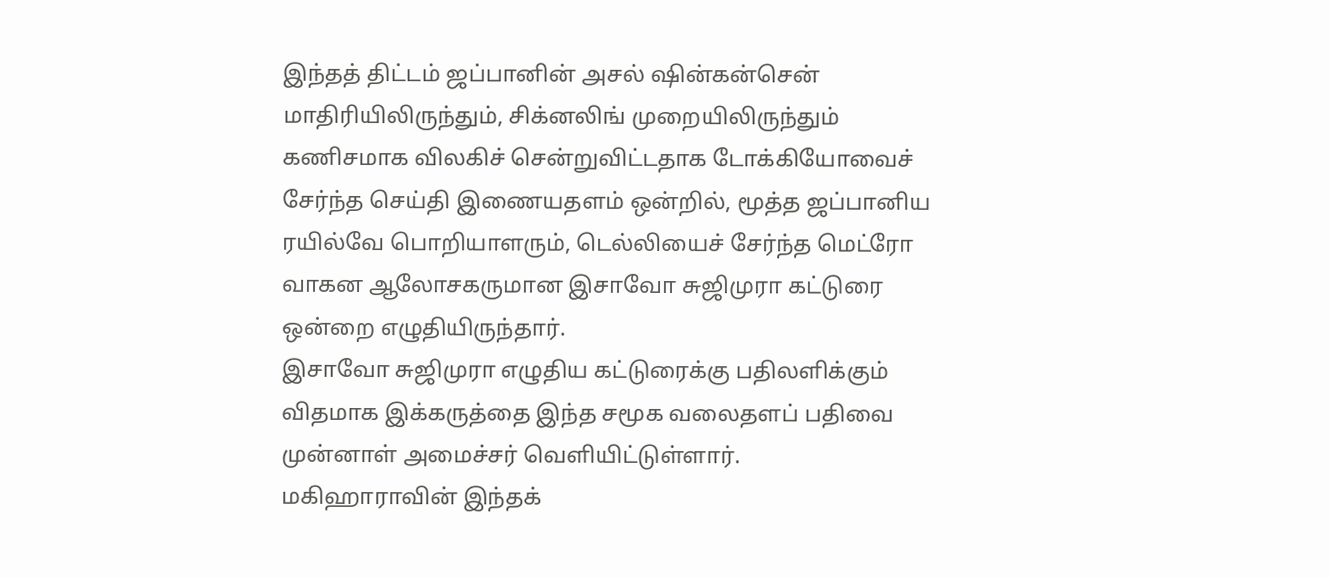இந்தத் திட்டம் ஜப்பானின் அசல் ஷின்கன்சென் மாதிரியிலிருந்தும், சிக்னலிங் முறையிலிருந்தும் கணிசமாக விலகிச் சென்றுவிட்டதாக டோக்கியோவைச் சேர்ந்த செய்தி இணையதளம் ஒன்றில், மூத்த ஜப்பானிய ரயில்வே பொறியாளரும், டெல்லியைச் சேர்ந்த மெட்ரோ வாகன ஆலோசகருமான இசாவோ சுஜிமுரா கட்டுரை ஒன்றை எழுதியிருந்தார்.
இசாவோ சுஜிமுரா எழுதிய கட்டுரைக்கு பதிலளிக்கும் விதமாக இக்கருத்தை இந்த சமூக வலைதளப் பதிவை முன்னாள் அமைச்சர் வெளியிட்டுள்ளார்.
மகிஹாராவின் இந்தக்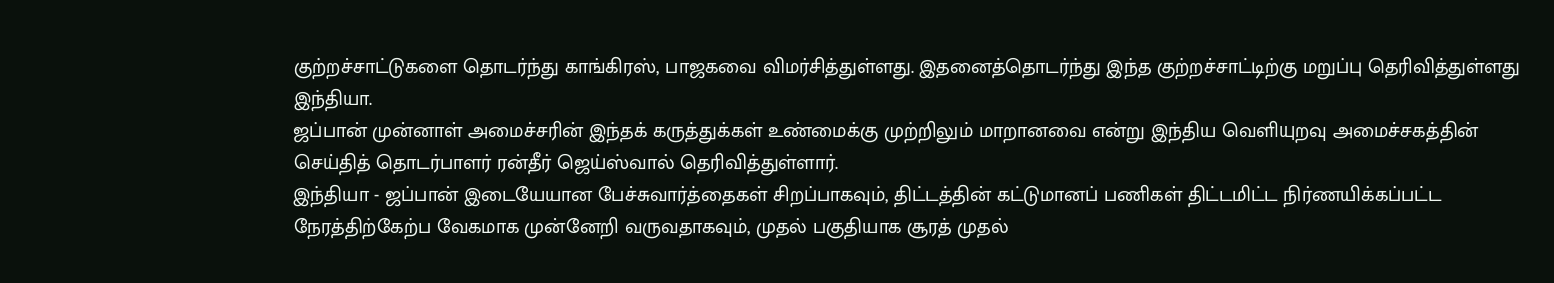குற்றச்சாட்டுகளை தொடர்ந்து காங்கிரஸ், பாஜகவை விமர்சித்துள்ளது. இதனைத்தொடர்ந்து இந்த குற்றச்சாட்டிற்கு மறுப்பு தெரிவித்துள்ளது இந்தியா.
ஜப்பான் முன்னாள் அமைச்சரின் இந்தக் கருத்துக்கள் உண்மைக்கு முற்றிலும் மாறானவை என்று இந்திய வெளியுறவு அமைச்சகத்தின் செய்தித் தொடர்பாளர் ரன்தீர் ஜெய்ஸ்வால் தெரிவித்துள்ளார்.
இந்தியா - ஜப்பான் இடையேயான பேச்சுவார்த்தைகள் சிறப்பாகவும், திட்டத்தின் கட்டுமானப் பணிகள் திட்டமிட்ட நிர்ணயிக்கப்பட்ட நேரத்திற்கேற்ப வேகமாக முன்னேறி வருவதாகவும், முதல் பகுதியாக சூரத் முதல்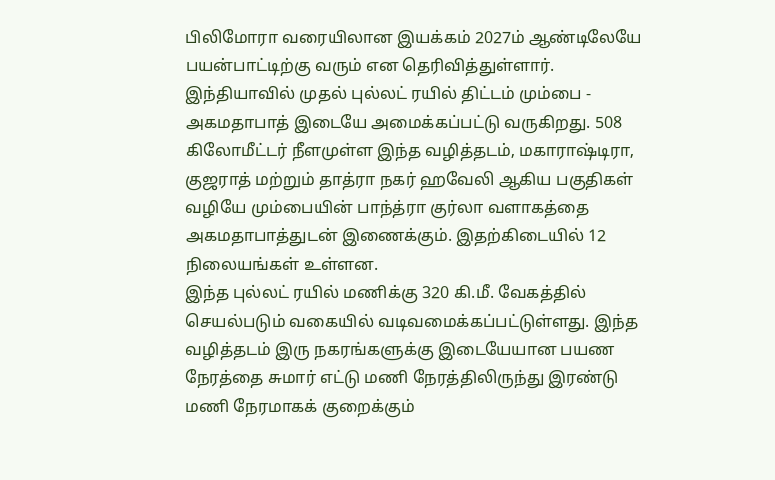பிலிமோரா வரையிலான இயக்கம் 2027ம் ஆண்டிலேயே பயன்பாட்டிற்கு வரும் என தெரிவித்துள்ளார்.
இந்தியாவில் முதல் புல்லட் ரயில் திட்டம் மும்பை - அகமதாபாத் இடையே அமைக்கப்பட்டு வருகிறது. 508 கிலோமீட்டர் நீளமுள்ள இந்த வழித்தடம், மகாராஷ்டிரா, குஜராத் மற்றும் தாத்ரா நகர் ஹவேலி ஆகிய பகுதிகள் வழியே மும்பையின் பாந்த்ரா குர்லா வளாகத்தை அகமதாபாத்துடன் இணைக்கும். இதற்கிடையில் 12 நிலையங்கள் உள்ளன.
இந்த புல்லட் ரயில் மணிக்கு 320 கி.மீ. வேகத்தில் செயல்படும் வகையில் வடிவமைக்கப்பட்டுள்ளது. இந்த வழித்தடம் இரு நகரங்களுக்கு இடையேயான பயண நேரத்தை சுமார் எட்டு மணி நேரத்திலிருந்து இரண்டு மணி நேரமாகக் குறைக்கும்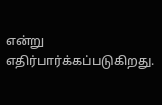என்று எதிர்பார்க்கப்படுகிறது.